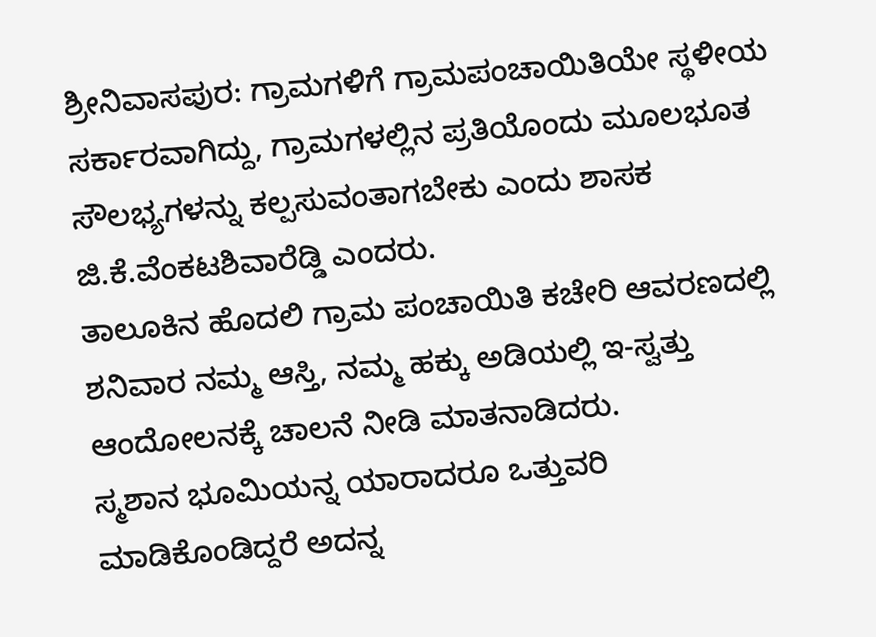ಶ್ರೀನಿವಾಸಪುರ: ಗ್ರಾಮಗಳಿಗೆ ಗ್ರಾಮಪಂಚಾಯಿತಿಯೇ ಸ್ಥಳೀಯ ಸರ್ಕಾರವಾಗಿದ್ದು, ಗ್ರಾಮಗಳಲ್ಲಿನ ಪ್ರತಿಯೊಂದು ಮೂಲಭೂತ ಸೌಲಭ್ಯಗಳನ್ನು ಕಲ್ಪಸುವಂತಾಗಬೇಕು ಎಂದು ಶಾಸಕ ಜಿ.ಕೆ.ವೆಂಕಟಶಿವಾರೆಡ್ಡಿ ಎಂದರು.
ತಾಲೂಕಿನ ಹೊದಲಿ ಗ್ರಾಮ ಪಂಚಾಯಿತಿ ಕಚೇರಿ ಆವರಣದಲ್ಲಿ ಶನಿವಾರ ನಮ್ಮ ಆಸ್ತಿ, ನಮ್ಮ ಹಕ್ಕು ಅಡಿಯಲ್ಲಿ ಇ-ಸ್ವತ್ತು ಆಂದೋಲನಕ್ಕೆ ಚಾಲನೆ ನೀಡಿ ಮಾತನಾಡಿದರು.
ಸ್ಮಶಾನ ಭೂಮಿಯನ್ನ ಯಾರಾದರೂ ಒತ್ತುವರಿ ಮಾಡಿಕೊಂಡಿದ್ದರೆ ಅದನ್ನ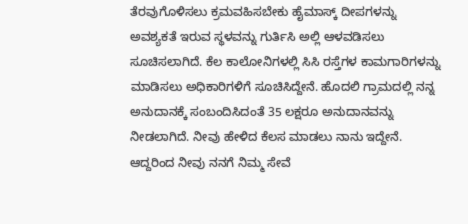ತೆರವುಗೊಳಿಸಲು ಕ್ರಮವಹಿಸಬೇಕು ಹೈಮಾಸ್ಕ್ ದೀಪಗಳನ್ನು ಅವಶ್ಯಕತೆ ಇರುವ ಸ್ಥಳವನ್ನು ಗುರ್ತಿಸಿ ಅಲ್ಲಿ ಆಳವಡಿಸಲು ಸೂಚಿಸಲಾಗಿದೆ. ಕೆಲ ಕಾಲೋನಿಗಳಲ್ಲಿ ಸಿಸಿ ರಸ್ತೆಗಳ ಕಾಮಗಾರಿಗಳನ್ನು ಮಾಡಿಸಲು ಅಧಿಕಾರಿಗಳಿಗೆ ಸೂಚಿಸಿದ್ದೇನೆ. ಹೊದಲಿ ಗ್ರಾಮದಲ್ಲಿ ನನ್ನ ಅನುದಾನಕ್ಕೆ ಸಂಬಂದಿಸಿದಂತೆ 35 ಲಕ್ಷರೂ ಅನುದಾನವನ್ನು ನೀಡಲಾಗಿದೆ. ನೀವು ಹೇಳಿದ ಕೆಲಸ ಮಾಡಲು ನಾನು ಇದ್ದೇನೆ. ಆದ್ದರಿಂದ ನೀವು ನನಗೆ ನಿಮ್ಮ ಸೇವೆ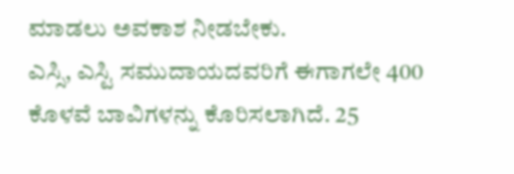ಮಾಡಲು ಅವಕಾಶ ನೀಡಬೇಕು.
ಎಸ್ಸಿ, ಎಸ್ಟಿ ಸಮುದಾಯದವರಿಗೆ ಈಗಾಗಲೇ 400 ಕೊಳವೆ ಬಾವಿಗಳನ್ನು ಕೊರಿಸಲಾಗಿದೆ. 25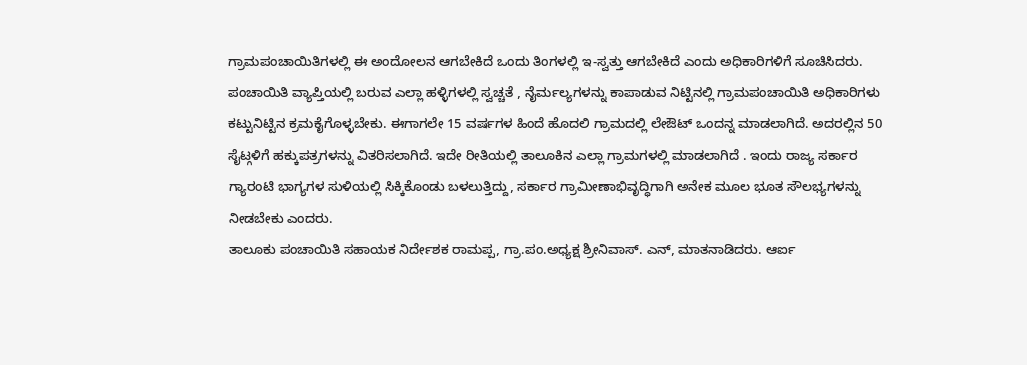ಗ್ರಾಮಪಂಚಾಯಿತಿಗಳಲ್ಲಿ ಈ ಅಂದೋಲನ ಆಗಬೇಕಿದೆ ಒಂದು ತಿಂಗಳಲ್ಲಿ ಇ-ಸ್ವತ್ತು ಆಗಬೇಕಿದೆ ಎಂದು ಅಧಿಕಾರಿಗಳಿಗೆ ಸೂಚಿಸಿದರು. ಪಂಚಾಯಿತಿ ವ್ಯಾಪ್ತಿಯಲ್ಲಿ ಬರುವ ಎಲ್ಲಾ ಹಳ್ಳಿಗಳಲ್ಲಿ ಸ್ವಚ್ಚತೆ , ನೈರ್ಮಲ್ಯಗಳನ್ನು ಕಾಪಾಡುವ ನಿಟ್ಟಿನಲ್ಲಿ ಗ್ರಾಮಪಂಚಾಯಿತಿ ಅಧಿಕಾರಿಗಳು ಕಟ್ಟುನಿಟ್ಟಿನ ಕ್ರಮಕೈಗೊಳ್ಳಬೇಕು. ಈಗಾಗಲೇ 15 ವರ್ಷಗಳ ಹಿಂದೆ ಹೊದಲಿ ಗ್ರಾಮದಲ್ಲಿ ಲೇಔಟ್ ಒಂದನ್ನ ಮಾಡಲಾಗಿದೆ. ಅದರಲ್ಲಿನ 50 ಸೈಟ್ಗಳಿಗೆ ಹಕ್ಕುಪತ್ರಗಳನ್ನು ವಿತರಿಸಲಾಗಿದೆ. ಇದೇ ರೀತಿಯಲ್ಲಿ ತಾಲೂಕಿನ ಎಲ್ಲಾ ಗ್ರಾಮಗಳಲ್ಲಿ ಮಾಡಲಾಗಿದೆ . ಇಂದು ರಾಜ್ಯ ಸರ್ಕಾರ ಗ್ಯಾರಂಟಿ ಭಾಗ್ಯಗಳ ಸುಳಿಯಲ್ಲಿ ಸಿಕ್ಕಿಕೊಂಡು ಬಳಲುತ್ತಿದ್ದು, ಸರ್ಕಾರ ಗ್ರಾಮೀಣಾಭಿವೃದ್ಧಿಗಾಗಿ ಅನೇಕ ಮೂಲ ಭೂತ ಸೌಲಭ್ಯಗಳನ್ನು ನೀಡಬೇಕು ಎಂದರು.
ತಾಲೂಕು ಪಂಚಾಯಿತಿ ಸಹಾಯಕ ನಿರ್ದೇಶಕ ರಾಮಪ್ಪ, ಗ್ರಾ.ಪಂ.ಅಧ್ಯಕ್ಷ ಶ್ರೀನಿವಾಸ್. ಎನ್, ಮಾತನಾಡಿದರು. ಆರ್ಐ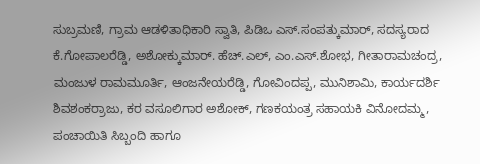ಸುಬ್ರಮಣಿ, ಗ್ರಾಮ ಆಡಳಿತಾಧಿಕಾರಿ ಸ್ವಾತಿ, ಪಿಡಿಒ ಎಸ್.ಸಂಪತ್ಕುಮಾರ್, ಸದಸ್ಯರಾದ ಕೆ.ಗೋಪಾಲರೆಡ್ಡಿ, ಅಶೋಕ್ಕುಮಾರ್. ಹೆಚ್.ಎಲ್, ಎಂ.ಎಸ್.ಶೋಭ, ಗೀತಾರಾಮಚಂದ್ರ, ಮಂಜುಳ ರಾಮಮೂರ್ತಿ, ಆಂಜನೇಯರೆಡ್ಡಿ, ಗೋವಿಂದಪ್ಪ, ಮುನಿಶಾಮಿ, ಕಾರ್ಯದರ್ಶಿ ಶಿವಶಂಕರ್ರಾಜು, ಕರ ವಸೂಲಿಗಾರ ಅಶೋಕ್, ಗಣಕಯಂತ್ರ ಸಹಾಯಕಿ ವಿನೋದಮ್ಮ, ಪಂಚಾಯಿತಿ ಸಿಬ್ಬಂದಿ ಹಾಗೂ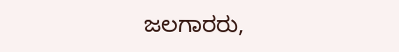ಜಲಗಾರರು,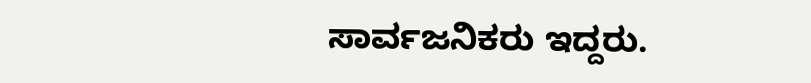ಸಾರ್ವಜನಿಕರು ಇದ್ದರು.